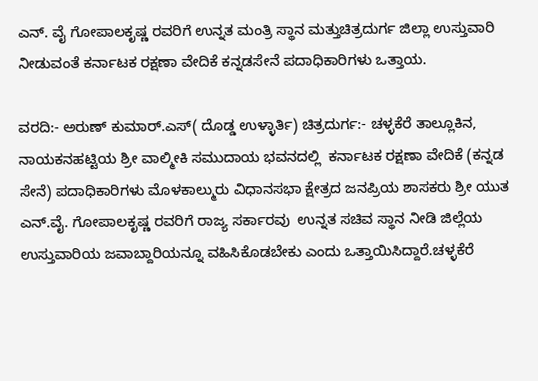ಎನ್. ವೈ ಗೋಪಾಲಕೃಷ್ಣ ರವರಿಗೆ ಉನ್ನತ ಮಂತ್ರಿ ಸ್ಥಾನ ಮತ್ತುಚಿತ್ರದುರ್ಗ ಜಿಲ್ಲಾ ಉಸ್ತುವಾರಿ ನೀಡುವಂತೆ ಕರ್ನಾಟಕ ರಕ್ಷಣಾ ವೇದಿಕೆ ಕನ್ನಡಸೇನೆ ಪದಾಧಿಕಾರಿಗಳು ಒತ್ತಾಯ.

ವರದಿ:- ಅರುಣ್ ಕುಮಾರ್.ಎಸ್( ದೊಡ್ಡ ಉಳ್ಳಾರ್ತಿ) ಚಿತ್ರದುರ್ಗ:- ಚಳ್ಳಕೆರೆ ತಾಲ್ಲೂಕಿನ, ನಾಯಕನಹಟ್ಟಿಯ ಶ್ರೀ ವಾಲ್ಮೀಕಿ ಸಮುದಾಯ ಭವನದಲ್ಲಿ  ಕರ್ನಾಟಕ ರಕ್ಷಣಾ ವೇದಿಕೆ (ಕನ್ನಡ ಸೇನೆ) ಪದಾಧಿಕಾರಿಗಳು ಮೊಳಕಾಲ್ಮುರು ವಿಧಾನಸಭಾ ಕ್ಷೇತ್ರದ ಜನಪ್ರಿಯ ಶಾಸಕರು ಶ್ರೀ ಯುತ ಎನ್.ವೈ. ಗೋಪಾಲಕೃಷ್ಣ ರವರಿಗೆ ರಾಜ್ಯ ಸರ್ಕಾರವು  ಉನ್ನತ ಸಚಿವ ಸ್ಥಾನ ನೀಡಿ ಜಿಲ್ಲೆಯ ಉಸ್ತುವಾರಿಯ ಜವಾಬ್ದಾರಿಯನ್ನೂ ವಹಿಸಿಕೊಡಬೇಕು ಎಂದು ಒತ್ತಾಯಿಸಿದ್ದಾರೆ.ಚಳ್ಳಕೆರೆ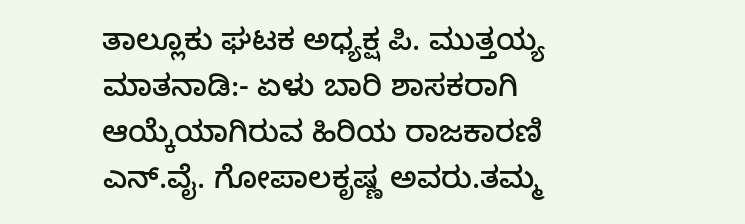ತಾಲ್ಲೂಕು ಘಟಕ ಅಧ್ಯಕ್ಷ ಪಿ. ಮುತ್ತಯ್ಯ ಮಾತನಾಡಿ:- ಏಳು ಬಾರಿ ಶಾಸಕರಾಗಿ ಆಯ್ಕೆಯಾಗಿರುವ ಹಿರಿಯ ರಾಜಕಾರಣಿ ಎನ್.ವೈ. ಗೋಪಾಲಕೃಷ್ಣ ಅವರು.ತಮ್ಮ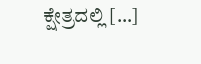ಕ್ಷೇತ್ರದಲ್ಲಿ […]